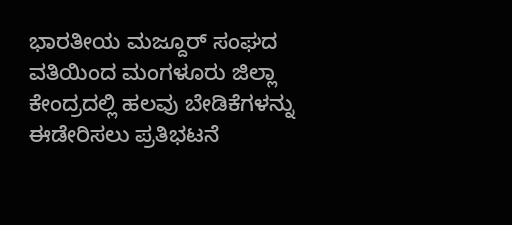ಭಾರತೀಯ ಮಜ್ದೂರ್ ಸಂಘದ ವತಿಯಿಂದ ಮಂಗಳೂರು ಜಿಲ್ಲಾ ಕೇಂದ್ರದಲ್ಲಿ ಹಲವು ಬೇಡಿಕೆಗಳನ್ನು ಈಡೇರಿಸಲು ಪ್ರತಿಭಟನೆ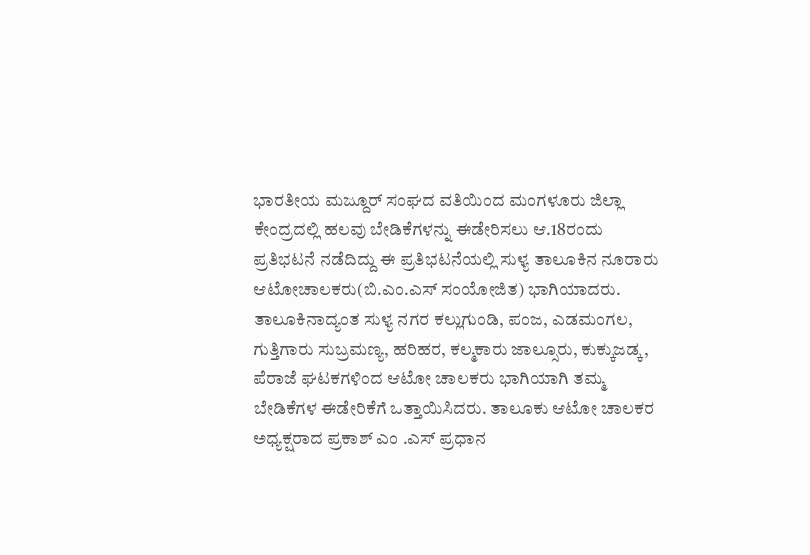ಭಾರತೀಯ ಮಜ್ದೂರ್ ಸಂಘದ ವತಿಯಿಂದ ಮಂಗಳೂರು ಜಿಲ್ಲಾ ಕೇಂದ್ರದಲ್ಲಿ ಹಲವು ಬೇಡಿಕೆಗಳನ್ನು ಈಡೇರಿಸಲು ಆ.18ರಂದು ಪ್ರತಿಭಟನೆ ನಡೆದಿದ್ದು ಈ ಪ್ರತಿಭಟನೆಯಲ್ಲಿ ಸುಳ್ಯ ತಾಲೂಕಿನ‌ ನೂರಾರು ಆಟೋಚಾಲಕರು(ಬಿ.ಎಂ.ಎಸ್ ಸಂಯೋಜಿತ) ಭಾಗಿಯಾದರು.
ತಾಲೂಕಿನಾದ್ಯಂತ ಸುಳ್ಯ ನಗರ ಕಲ್ಲುಗುಂಡಿ, ಪಂಜ, ಎಡಮಂಗಲ, ಗುತ್ತಿಗಾರು ಸುಬ್ರಮಣ್ಯ, ಹರಿಹರ, ಕಲ್ಮಕಾರು ಜಾಲ್ಸೂರು, ಕುಕ್ಕುಜಡ್ಕ, ಪೆರಾಜೆ ಘಟಕಗಳಿಂದ ಆಟೋ ಚಾಲಕರು ಭಾಗಿಯಾಗಿ ತಮ್ಮ ಬೇಡಿಕೆಗಳ ಈಡೇರಿಕೆಗೆ ಒತ್ತಾಯಿಸಿದರು. ತಾಲೂಕು ಆಟೋ ಚಾಲಕರ ಅಧ್ಯಕ್ಷರಾದ ಪ್ರಕಾಶ್ ಎಂ .ಎಸ್ ಪ್ರಧಾನ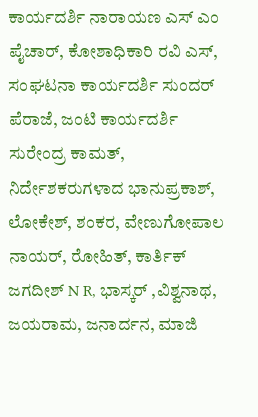ಕಾರ್ಯದರ್ಶಿ ನಾರಾಯಣ ಎಸ್ ಎಂ ಪೈಚಾರ್, ಕೋಶಾಧಿಕಾರಿ ರವಿ ಎಸ್, ಸಂಘಟನಾ ಕಾರ್ಯದರ್ಶಿ ಸುಂದರ್ ಪೆರಾಜೆ, ಜಂಟಿ ಕಾರ್ಯದರ್ಶಿ ಸುರೇಂದ್ರ ಕಾಮತ್, ನಿರ್ದೇಶಕರುಗಳಾದ ಭಾನುಪ್ರಕಾಶ್, ಲೋಕೇಶ್, ಶಂಕರ, ವೇಣುಗೋಪಾಲ ನಾಯರ್, ರೋಹಿತ್, ಕಾರ್ತಿಕ್ ಜಗದೀಶ್ N R, ಭಾಸ್ಕರ್ ,ವಿಶ್ವನಾಥ, ಜಯರಾಮ, ಜನಾರ್ದನ, ಮಾಜಿ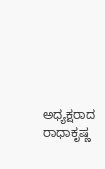ಅಧ್ಯಕ್ಷರಾದ ರಾಧಾಕೃಷ್ಣ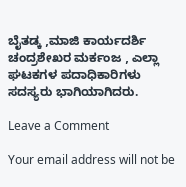ಬೈತಡ್ಕ ,ಮಾಜಿ ಕಾರ್ಯದರ್ಶಿ ಚಂದ್ರಶೇಖರ ಮರ್ಕಂಜ , ಎಲ್ಲಾ ಘಟಕಗಳ ಪದಾಧಿಕಾರಿಗಳು ಸದಸ್ಯರು ಭಾಗಿಯಾಗಿದರು.

Leave a Comment

Your email address will not be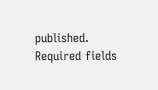published. Required fields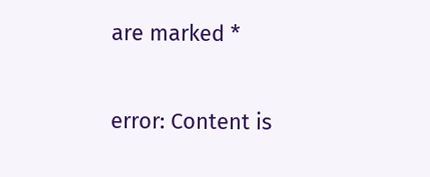are marked *

error: Content is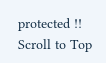protected !!
Scroll to Top